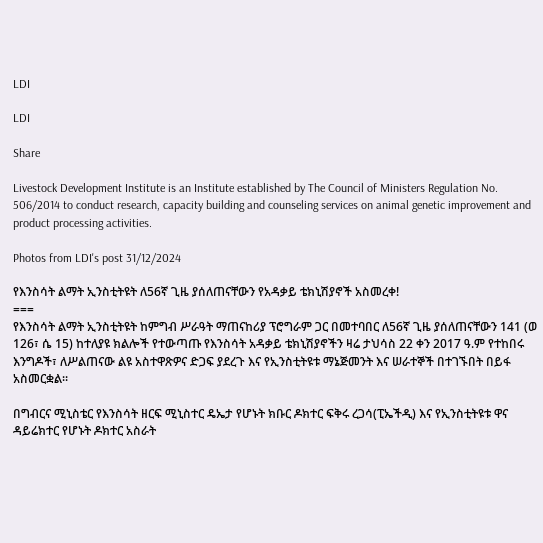LDI

LDI

Share

Livestock Development Institute is an Institute established by The Council of Ministers Regulation No. 506/2014 to conduct research, capacity building and counseling services on animal genetic improvement and product processing activities.

Photos from LDI's post 31/12/2024

የእንስሳት ልማት ኢንስቲትዩት ለ56ኛ ጊዜ ያሰለጠናቸውን የአዳቃይ ቴክኒሽያኖች አስመረቀ!
===
የእንስሳት ልማት ኢንስቲትዩት ከምግብ ሥራዓት ማጠናከሪያ ፕሮግራም ጋር በመተባበር ለ56ኛ ጊዜ ያሰለጠናቸውን 141 (ወ 126፣ ሴ 15) ከተለያዩ ክልሎች የተውጣጡ የእንስሳት አዳቃይ ቴክኒሽያኖችን ዛሬ ታህሳስ 22 ቀን 2017 ዓ.ም የተከበሩ እንግዶች፣ ለሥልጠናው ልዩ አስተዋጽዎና ድጋፍ ያደረጉ እና የኢንስቲትዩቱ ማኔጅመንት እና ሠራተኞች በተገኙበት በይፋ አስመርቋል፡፡

በግብርና ሚኒስቴር የእንስሳት ዘርፍ ሚኒስተር ዴኤታ የሆኑት ክቡር ዶክተር ፍቅሩ ረጋሳ(ፒኤችዲ) እና የኢንስቲትዩቱ ዋና ዳይሬክተር የሆኑት ዶክተር አስራት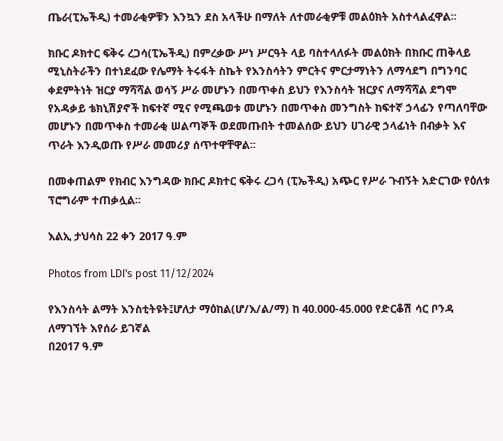ጤራ(ፒኤችዲ) ተመራቂዎቹን እንኳን ደስ አላችሁ በማለት ለተመራቂዎቹ መልዕክት አስተላልፈዋል፡፡

ክቡር ዶክተር ፍቅሩ ረጋሳ(ፒኤችዲ) በምረቃው ሥነ ሥርዓት ላይ ባስተላለፉት መልዕክት በክቡር ጠቅላይ ሚኒስትራችን በተነደፈው የሌማት ትሩፋት ስኬት የእንስሳትን ምርትና ምርታማነትን ለማሳደግ በግንባር ቀደምትነት ዝርያ ማሻሻል ወሳኝ ሥራ መሆኑን በመጥቀስ ይህን የእንስሳት ዝርያና ለማሻሻል ደግሞ የአዳቃይ ቴክኒሽያኖች ከፍተኛ ሚና የሚጫወቱ መሆኑን በመጥቀስ መንግስት ከፍተኛ ኃላፊን የጣለባቸው መሆኑን በመጥቀስ ተመራቂ ሠልጣኞች ወደመጡበት ተመልሰው ይህን ሀገራዊ ኃላፊነት በብቃት እና ጥራት እንዲወጡ የሥራ መመሪያ ሰጥተዋቸዋል፡፡

በመቀጠልም የክብር እንግዳው ክቡር ዶክተር ፍቅሩ ረጋሳ (ፒኤችዲ) አጭር የሥራ ጉብኝት አድርገው የዕለቱ ፕሮግራም ተጠቃሏል፡፡

እልኢ ታህሳስ 22 ቀን 2017 ዓ.ም

Photos from LDI's post 11/12/2024

የእንስሳት ልማት እንስቲትዩት፤ሆለታ ማዕከል(ሆ/እ/ል/ማ) ከ 40.000-45.000 የድርቆሽ ሳር ቦንዳ ለማገኘት እየሰራ ይገኛል
በ2017 ዓ.ም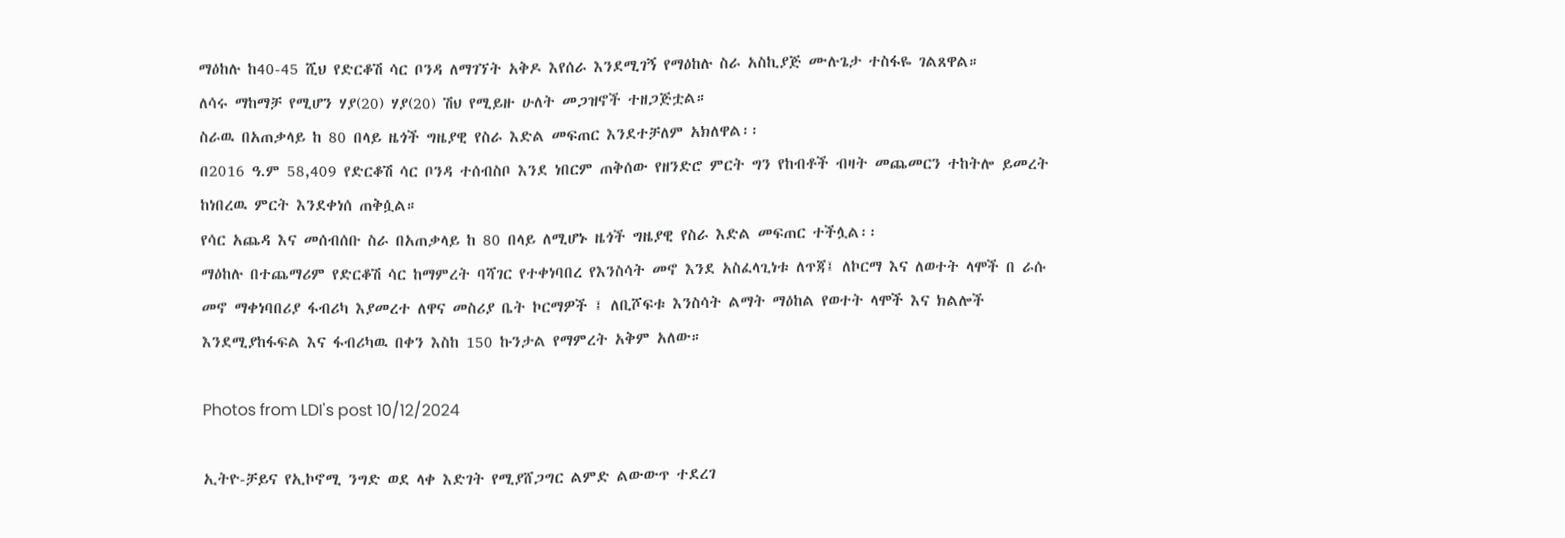ማዕከሉ ከ40-45 ሺህ የድርቆሽ ሳር ቦንዳ ለማገኘት አቅዶ እየሰራ እንደሚገኝ የማዕከሉ ስራ አስኪያጅ ሙሉጌታ ተስፋዬ ገልጸዋል።
ለሳሩ ማከማቻ የሚሆን ሃያ(20) ሃያ(20) ሽህ የሚይዙ ሁለት መጋዝኖች ተዘጋጅቷል።
ስራዉ በአጠቃላይ ከ 80 በላይ ዜጎች ግዜያዊ የስራ እድል መፍጠር እንደተቻለም አክለዋል፡፡
በ2016 ዓ.ም 58,409 የድርቆሽ ሳር ቦንዳ ተሰብስቦ እንደ ነበርም ጠቅሰው የዘንድሮ ምርት ግን የከብቶች ብዛት መጨመርን ተከትሎ ይመረት ከነበረዉ ምርት እንደቀነሰ ጠቅሷል።
የሳር አጨዳ እና መሰብሰቡ ስራ በአጠቃላይ ከ 80 በላይ ለሚሆኑ ዜጎች ግዜያዊ የስራ እድል መፍጠር ተችሏል፡፡
ማዕከሉ በተጨማሪም የድርቆሽ ሳር ከማምረት ባሻገር የተቀነባበረ የእንስሳት መኖ እንደ አስፈላጊነቱ ለጥጃ፤ ለኮርማ እና ለወተት ላሞች በ ራሱ መኖ ማቀነባበሪያ ፋብሪካ እያመረተ ለዋና መስሪያ ቤት ኮርማዎች ፤ ለቢሾፍቱ እንስሳት ልማት ማዕከል የወተት ላሞች እና ክልሎች እንደሚያከፋፍል እና ፋብሪካዉ በቀን እስከ 150 ኩንታል የማምረት አቅም አለው።

Photos from LDI's post 10/12/2024

ኢትዮ-ቻይና የኢኮኖሚ ንግድ ወደ ላቀ እድገት የሚያሸጋግር ልምድ ልውውጥ ተደረገ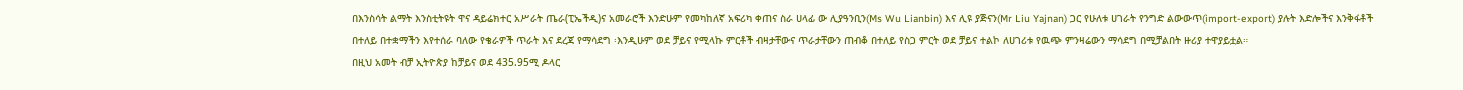በእንስሳት ልማት እንስቲትዩት ዋና ዳይሬክተር አሥራት ጤራ(ፒኤችዲ)ና አመራሮች እንድሁም የመካከለኛ አፍሪካ ቀጠና ስራ ሀላፊ ው ሊያዓንቢን(Ms Wu Lianbin) እና ሊዩ ያጅናን(Mr Liu Yajnan) ጋር የሁለቱ ሀገራት የንግድ ልውውጥ(import-export) ያሉት እድሎችና እንቅፋቶች በተለይ በተቋማችን እየተሰራ ባለው የቄራዎች ጥራት እና ደረጃ የማሳደግ ፡እንዲሁም ወደ ቻይና የሚላኩ ምርቶች ብዛታቸውና ጥራታቸውን ጠብቆ በተለይ የስጋ ምርት ወደ ቻይና ተልኮ ለሀገሪቱ የዉጭ ምንዛሬውን ማሳደግ በሚቻልበት ዙሪያ ተዋያይቷል።
በዚህ አመት ብቻ ኢትዮጵያ ከቻይና ወደ 435.95ሚ ዶላር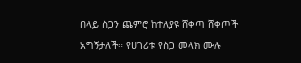በላይ ስጋን ጨምሮ ከተለያዩ ሸቀጣ ሸቀጦች አግኝታለች። የሀገሪቱ የስጋ መላክ ሙሉ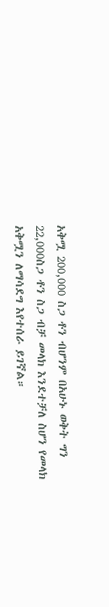አቅሟ 200,000 ስጋ ቶን ብሆንም በአሁኑ ወቅት ግን 22,000ስጋ ቶን ስጋ ብቻ መላክ እንደተቻለ ስሆን የመላክ አቅሟን ለማሳደግ እየተሰራ ይገኛል።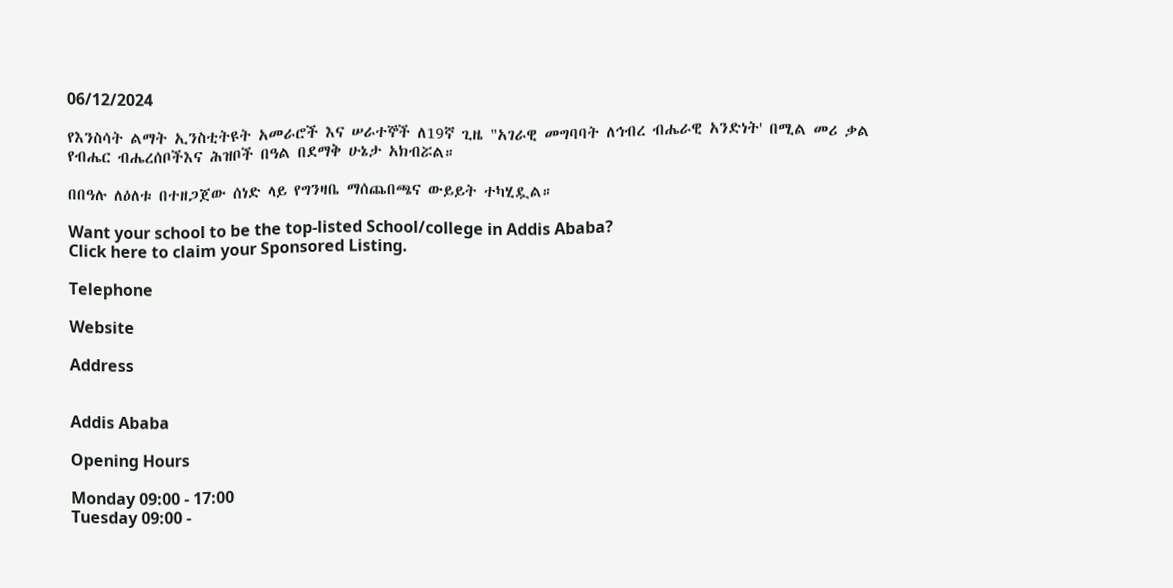06/12/2024

የእንስሳት ልማት ኢንስቲትዩት አመራሮች እና ሠራተኞች ለ19ኛ ጊዜ "አገራዊ መግባባት ለኅብረ ብሔራዊ አንድነት' በሚል መሪ ቃል የብሔር ብሔረሰቦችእና ሕዝቦች በዓል በደማቅ ሁኔታ አክብሯል።

በበዓሉ ለዕለቱ በተዘጋጀው ሰነድ ላይ የግንዛቤ ማሰጨበጫና ውይይት ተካሂዷል።

Want your school to be the top-listed School/college in Addis Ababa?
Click here to claim your Sponsored Listing.

Telephone

Website

Address


Addis Ababa

Opening Hours

Monday 09:00 - 17:00
Tuesday 09:00 -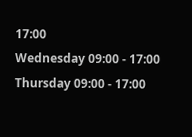17:00
Wednesday 09:00 - 17:00
Thursday 09:00 - 17:00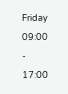Friday 09:00 - 17:00